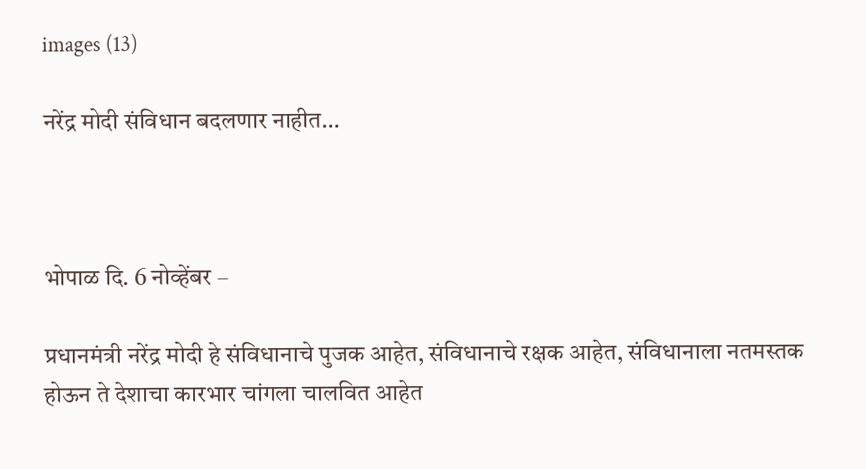images (13)

नरेंद्र मोदी संविधान बदलणार नाहीत…



भोपाळ दि. 6 नोव्हेंबर –

प्रधानमंत्री नरेंद्र मोदी हे संविधानाचे पुजक आहेत, संविधानाचे रक्षक आहेत, संविधानाला नतमस्तक होऊन ते देशाचा कारभार चांगला चालवित आहेत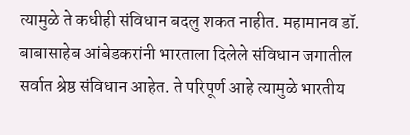त्यामुळे ते कधीही संविधान बदलु शकत नाहीत. महामानव डॉ. बाबासाहेब आंबेडकरांनी भारताला दिलेले संविधान जगातील सर्वात श्रेष्ठ संविधान आहेत. ते परिपूर्ण आहे त्यामुळे भारतीय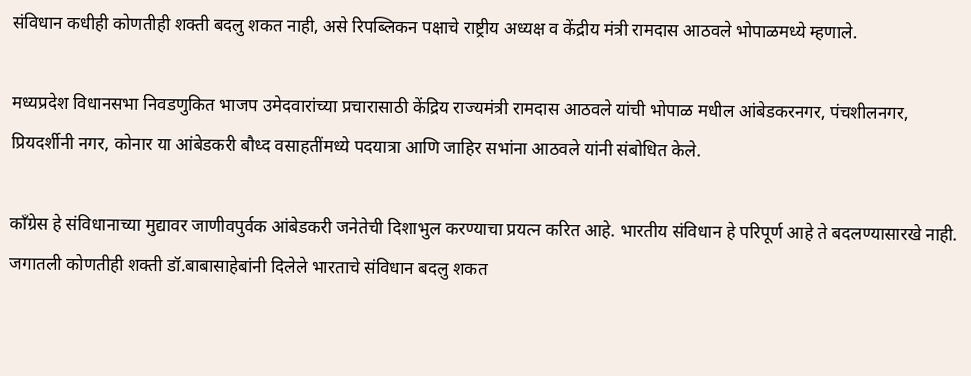संविधान कधीही कोणतीही शक्ती बदलु शकत नाही, असे रिपब्लिकन पक्षाचे राष्ट्रीय अध्यक्ष व केंद्रीय मंत्री रामदास आठवले भोपाळमध्ये म्हणाले.

मध्यप्रदेश विधानसभा निवडणुकित भाजप उमेदवारांच्या प्रचारासाठी केंद्रिय राज्यमंत्री रामदास आठवले यांची भोपाळ मधील आंबेडकरनगर, पंचशीलनगर, प्रियदर्शीनी नगर, कोनार या आंबेडकरी बौध्द वसाहतींमध्ये पदयात्रा आणि जाहिर सभांना आठवले यांनी संबोधित केले.

काँग्रेस हे संविधानाच्या मुद्यावर जाणीवपुर्वक आंबेडकरी जनेतेची दिशाभुल करण्याचा प्रयत्न करित आहे. भारतीय संविधान हे परिपूर्ण आहे ते बदलण्यासारखे नाही. जगातली कोणतीही शक्ती डॉ.बाबासाहेबांनी दिलेले भारताचे संविधान बदलु शकत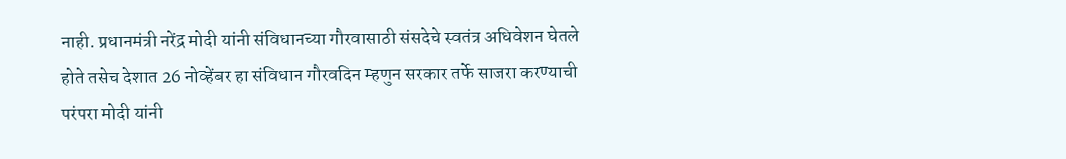नाही. प्रधानमंत्री नरेंद्र मोदी यांनी संविधानच्या गौरवासाठी संसदेचे स्वतंत्र अधिवेशन घेतले होते तसेच देशात 26 नोव्हेंबर हा संविधान गौरवदिन म्हणुन सरकार तर्फे साजरा करण्याची परंपरा मोदी यांनी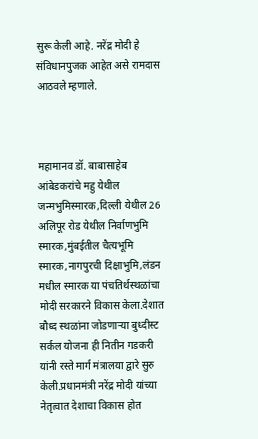सुरू केली आहे. नरेंद्र मोदी हे संविधानपुजक आहेत असे रामदास आठवले म्हणाले.



महामानव डॉ. बाबासाहेब आंबेडकरांचे महु येथील जन्मभुमिस्मारक,दिल्ली येथील 26 अलिपूर रोड येथील निर्वाणभुमि स्मारक,मुंबईतील चैत्यभूमि स्मारक,नागपुरची दिक्षाभुमि,लंडन मधील स्मारक या पंचतिर्थस्थळांचा मोदी सरकारने विकास केला.देशात बौध्द स्थळांना जोडणाऱ्या बुध्दीस्ट सर्कल योजना ही नितीन गडकरी यांनी रस्ते मार्ग मंत्रालया द्वारे सुरु केली.प्रधानमंत्री नरेंद्र मोदी यांच्या नेतृत्वात देशाचा विकास होत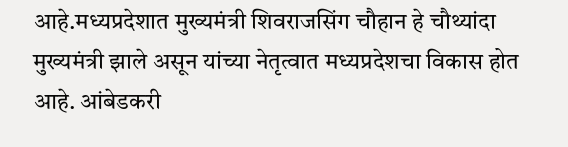आहे.मध्यप्रदेशात मुख्यमंत्री शिवराजसिंग चौहान हे चौथ्यांदा मुख्यमंत्री झाले असून यांच्या नेतृत्वात मध्यप्रदेशचा विकास होत आहे. आंबेडकरी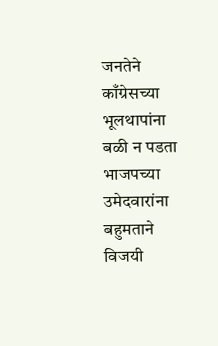जनतेने काँग्रेसच्या भूलथापांना बळी न पडता भाजपच्या उमेदवारांना बहुमताने विजयी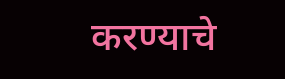करण्याचे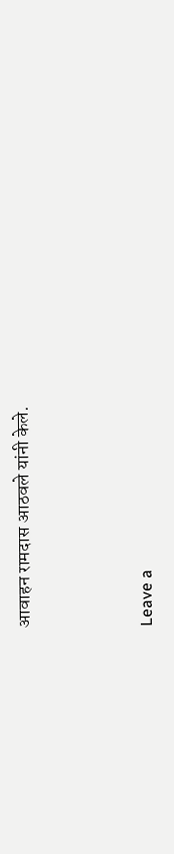आवाहन रामदास आठवले यांनी केले.



Leave a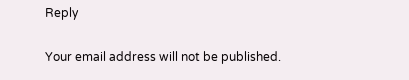Reply

Your email address will not be published.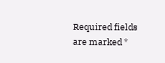Required fields are marked *